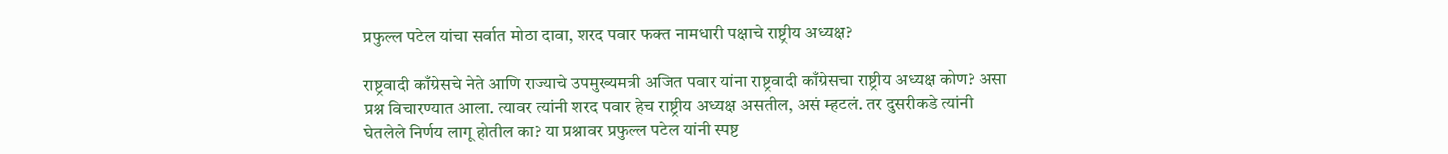प्रफुल्ल पटेल यांचा सर्वात मोठा दावा, शरद पवार फक्त नामधारी पक्षाचे राष्ट्रीय अध्यक्ष?

राष्ट्रवादी काँग्रेसचे नेते आणि राज्याचे उपमुख्यमत्री अजित पवार यांना राष्ट्रवादी काँग्रेसचा राष्ट्रीय अध्यक्ष कोण? असा प्रश्न विचारण्यात आला. त्यावर त्यांनी शरद पवार हेच राष्ट्रीय अध्यक्ष असतील, असं म्हटलं. तर दुसरीकडे त्यांनी घेतलेले निर्णय लागू होतील का? या प्रश्नावर प्रफुल्ल पटेल यांनी स्पष्ट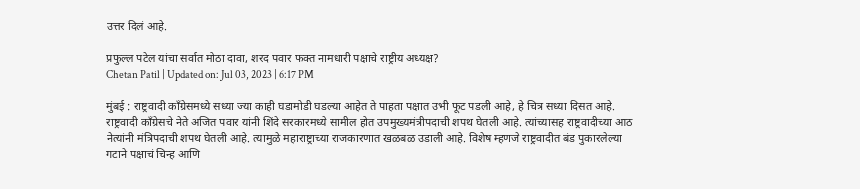उत्तर दिलं आहे.

प्रफुल्ल पटेल यांचा सर्वात मोठा दावा, शरद पवार फक्त नामधारी पक्षाचे राष्ट्रीय अध्यक्ष?
Chetan Patil | Updated on: Jul 03, 2023 | 6:17 PM

मुंबई : राष्ट्रवादी काँग्रेसमध्ये सध्या ज्या काही घडामोडी घडल्या आहेत ते पाहता पक्षात उभी फूट पडली आहे, हे चित्र सध्या दिसत आहे. राष्ट्रवादी काँग्रेसचे नेते अजित पवार यांनी शिंदे सरकारमध्ये सामील होत उपमुख्यमंत्रीपदाची शपथ घेतली आहे. त्यांच्यासह राष्ट्रवादीच्या आठ नेत्यांनी मंत्रिपदाची शपथ घेतली आहे. त्यामुळे महाराष्ट्राच्या राजकारणात खळबळ उडाली आहे. विशेष म्हणजे राष्ट्रवादीत बंड पुकारलेल्या गटाने पक्षाचं चिन्ह आणि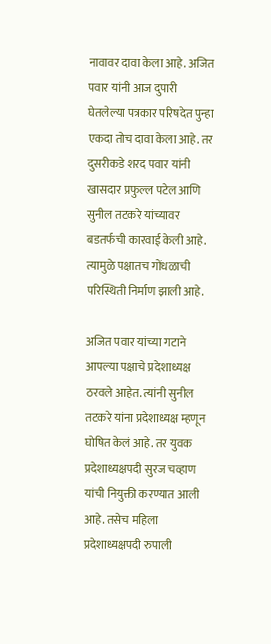नावावर दावा केला आहे. अजित पवार यांनी आज दुपारी घेतलेल्या पत्रकार परिषदेत पुन्हा एकदा तोच दावा केला आहे. तर दुसरीकडे शरद पवार यांनी खासदार प्रफुल्ल पटेल आणि सुनील तटकरे यांच्यावर बडतर्फची कारवाई केली आहे. त्यामुळे पक्षातच गोंधळाची परिस्थिती निर्माण झाली आहे.

अजित पवार यांच्या गटाने आपल्या पक्षाचे प्रदेशाध्यक्ष ठरवले आहेत. त्यांनी सुनील तटकरे यांना प्रदेशाध्यक्ष म्हणून घोषित केलं आहे. तर युवक प्रदेशाध्यक्षपदी सुरज चव्हाण यांची नियुक्ती करण्यात आली आहे. तसेच महिला प्रदेशाध्यक्षपदी रुपाली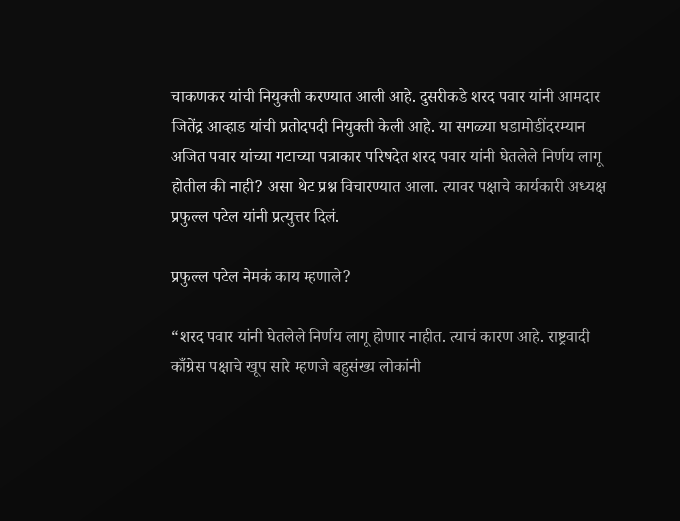चाकणकर यांची नियुक्ती करण्यात आली आहे. दुसरीकडे शरद पवार यांनी आमदार जितेंद्र आव्हाड यांची प्रतोदपदी नियुक्ती केली आहे. या सगळ्या घडामोडींदरम्यान अजित पवार यांच्या गटाच्या पत्राकार परिषदेत शरद पवार यांनी घेतलेले निर्णय लागू होतील की नाही? असा थेट प्रश्न विचारण्यात आला. त्यावर पक्षाचे कार्यकारी अध्यक्ष प्रफुल्ल पटेल यांनी प्रत्युत्तर दिलं.

प्रफुल्ल पटेल नेमकं काय म्हणाले?

“शरद पवार यांनी घेतलेले निर्णय लागू होणार नाहीत. त्याचं कारण आहे. राष्ट्रवादी काँग्रेस पक्षाचे खूप सारे म्हणजे बहुसंख्य लोकांनी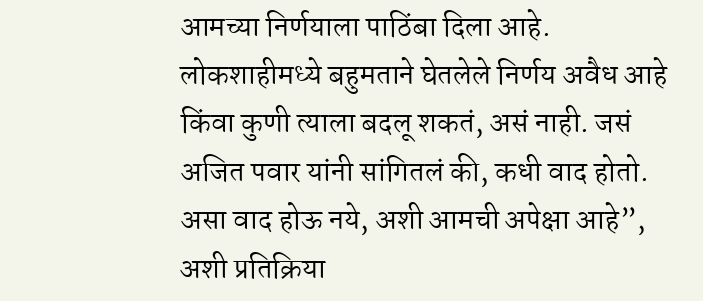आमच्या निर्णयाला पाठिंबा दिला आहे. लोकशाहीमध्ये बहुमताने घेतलेले निर्णय अवैध आहे किंवा कुणी त्याला बदलू शकतं, असं नाही. जसं अजित पवार यांनी सांगितलं की, कधी वाद होतो. असा वाद होऊ नये, अशी आमची अपेक्षा आहे”, अशी प्रतिक्रिया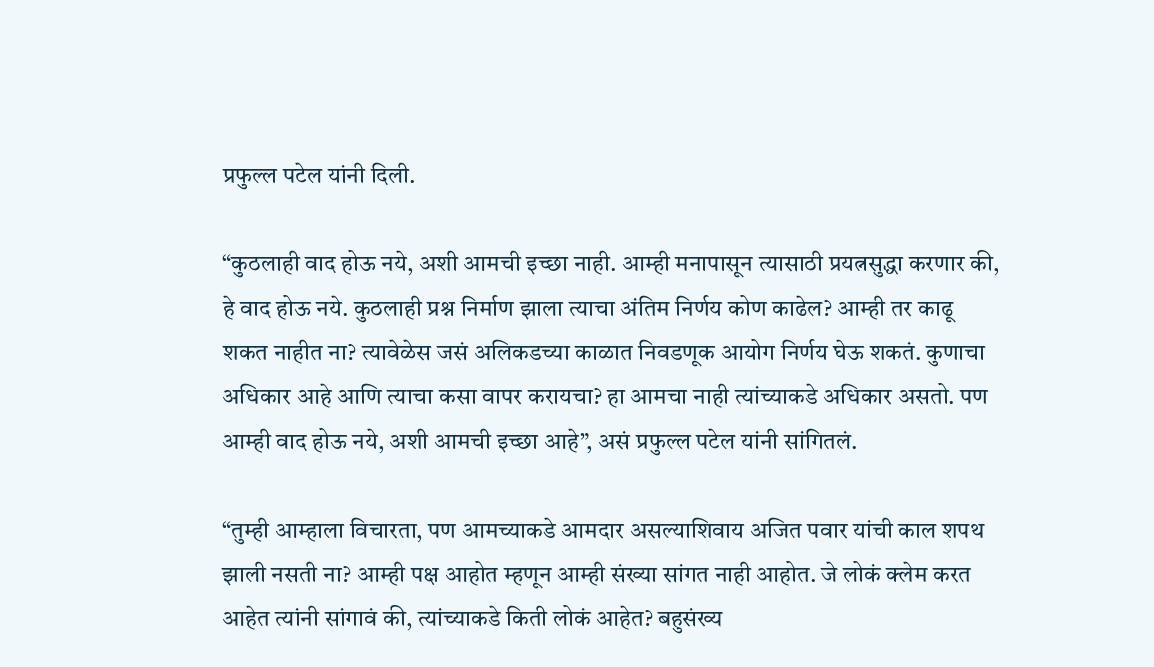प्रफुल्ल पटेल यांनी दिली.

“कुठलाही वाद होऊ नये, अशी आमची इच्छा नाही. आम्ही मनापासून त्यासाठी प्रयत्नसुद्धा करणार की, हे वाद होऊ नये. कुठलाही प्रश्न निर्माण झाला त्याचा अंतिम निर्णय कोण काढेल? आम्ही तर काढू शकत नाहीत ना? त्यावेळेस जसं अलिकडच्या काळात निवडणूक आयोग निर्णय घेऊ शकतं. कुणाचा अधिकार आहे आणि त्याचा कसा वापर करायचा? हा आमचा नाही त्यांच्याकडे अधिकार असतो. पण आम्ही वाद होऊ नये, अशी आमची इच्छा आहे”, असं प्रफुल्ल पटेल यांनी सांगितलं.

“तुम्ही आम्हाला विचारता, पण आमच्याकडे आमदार असल्याशिवाय अजित पवार यांची काल शपथ झाली नसती ना? आम्ही पक्ष आहोत म्हणून आम्ही संख्या सांगत नाही आहोत. जे लोकं क्लेम करत आहेत त्यांनी सांगावं की, त्यांच्याकडे किती लोकं आहेत? बहुसंख्य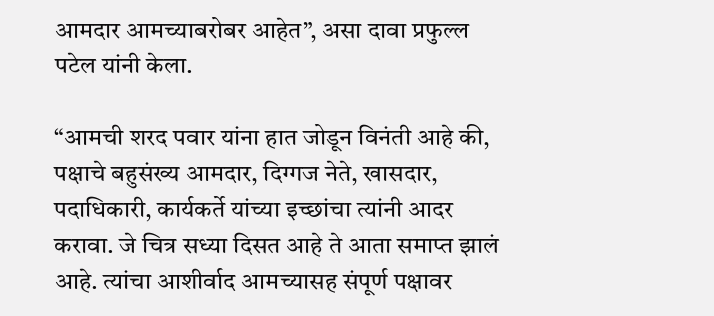आमदार आमच्याबरोबर आहेत”, असा दावा प्रफुल्ल पटेल यांनी केला.

“आमची शरद पवार यांना हात जोडून विनंती आहे की, पक्षाचे बहुसंख्य आमदार, दिग्गज नेते, खासदार, पदाधिकारी, कार्यकर्ते यांच्या इच्छांचा त्यांनी आदर करावा. जे चित्र सध्या दिसत आहे ते आता समाप्त झालं आहे. त्यांचा आशीर्वाद आमच्यासह संपूर्ण पक्षावर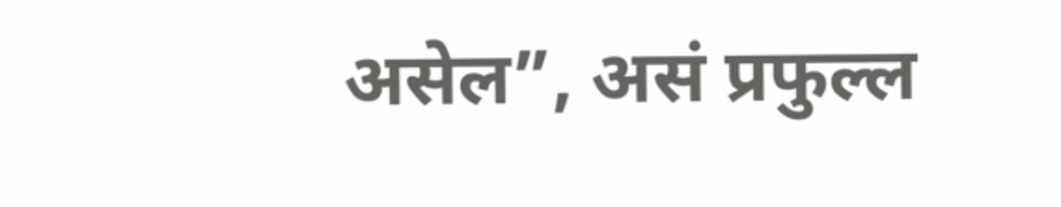असेल”, असं प्रफुल्ल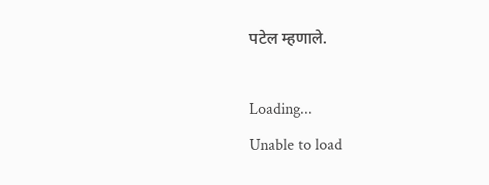पटेल म्हणाले.

Loading...
Unable to load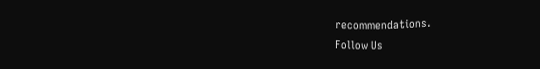recommendations.
Follow Us